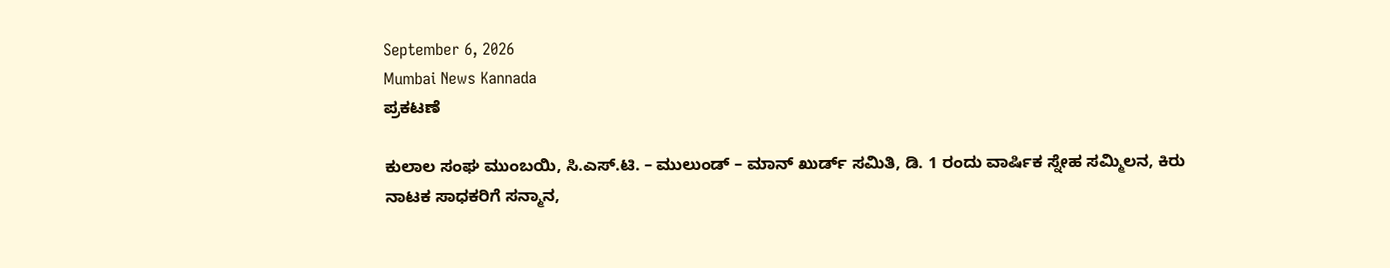September 6, 2026
Mumbai News Kannada
ಪ್ರಕಟಣೆ

ಕುಲಾಲ ಸಂಘ ಮುಂಬಯಿ, ಸಿ.ಎಸ್.ಟಿ. – ಮುಲುಂಡ್ – ಮಾನ್ ಖುರ್ಡ್ ಸಮಿತಿ, ಡಿ. 1 ರಂದು ವಾರ್ಷಿಕ ಸ್ನೇಹ ಸಮ್ಮಿಲನ, ಕಿರು ನಾಟಕ ಸಾಧಕರಿಗೆ ಸನ್ಮಾನ,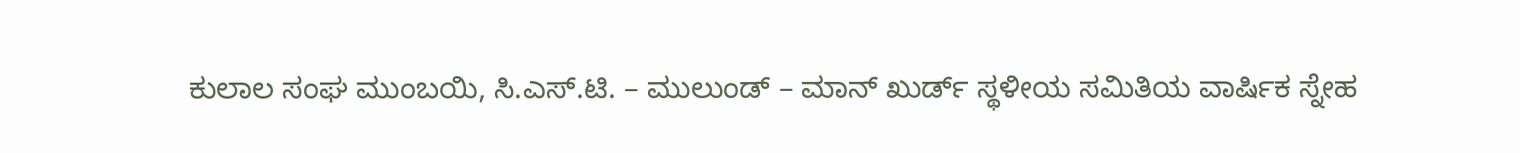ಕುಲಾಲ ಸಂಘ ಮುಂಬಯಿ, ಸಿ.ಎಸ್.ಟಿ. – ಮುಲುಂಡ್ – ಮಾನ್ ಖುರ್ಡ್ ಸ್ಥಳೀಯ ಸಮಿತಿಯ ವಾರ್ಷಿಕ ಸ್ನೇಹ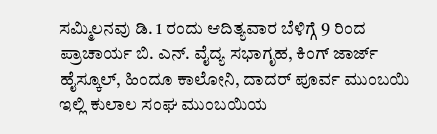ಸಮ್ಮಿಲನವು ಡಿ. 1 ರಂದು ಆದಿತ್ಯವಾರ ಬೆಳಿಗ್ಗೆ 9 ರಿಂದ ಪ್ರಾಚಾರ್ಯ ಬಿ. ಎನ್. ವೈದ್ಯ ಸಭಾಗೃಹ, ಕಿಂಗ್ ಜಾರ್ಜ್ ಹೈಸ್ಕೂಲ್, ಹಿಂದೂ ಕಾಲೋನಿ, ದಾದರ್ ಪೂರ್ವ ಮುಂಬಯಿ ಇಲ್ಲಿ ಕುಲಾಲ ಸಂಘ ಮುಂಬಯಿಯ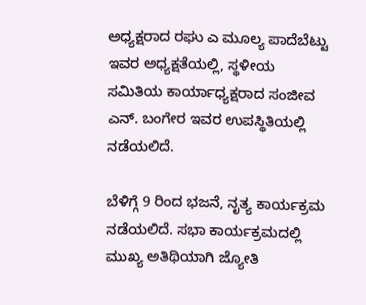ಅಧ್ಯಕ್ಷರಾದ ರಘು ಎ ಮೂಲ್ಯ ಪಾದೆಬೆಟ್ಟು ಇವರ ಅಧ್ಯಕ್ಷತೆಯಲ್ಲಿ, ಸ್ಥಳೀಯ ಸಮಿತಿಯ ಕಾರ್ಯಾಧ್ಯಕ್ಷರಾದ ಸಂಜೀವ ಎನ್. ಬಂಗೇರ ಇವರ ಉಪಸ್ಥಿತಿಯಲ್ಲಿ ನಡೆಯಲಿದೆ.

ಬೆಳಿಗ್ಗೆ 9 ರಿಂದ ಭಜನೆ, ನೃತ್ಯ ಕಾರ್ಯಕ್ರಮ ನಡೆಯಲಿದೆ. ಸಭಾ ಕಾರ್ಯಕ್ರಮದಲ್ಲಿ ಮುಖ್ಯ ಅತಿಥಿಯಾಗಿ ಜ್ಯೋತಿ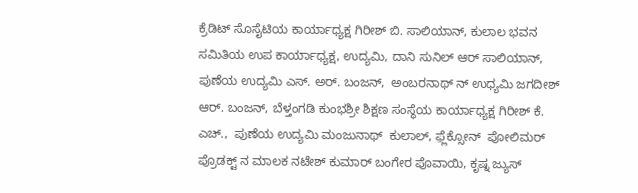ಕ್ರೆಡಿಟ್ ಸೊಸೈಟಿಯ ಕಾರ್ಯಾಧ್ಯಕ್ಷ ಗಿರೀಶ್ ಬಿ. ಸಾಲಿಯಾನ್, ಕುಲಾಲ ಭವನ ಸಮಿತಿಯ ಉಪ ಕಾರ್ಯಾಧ್ಯಕ್ಷ, ಉದ್ಯಮಿ, ದಾನಿ ಸುನಿಲ್ ಆರ್ ಸಾಲಿಯಾನ್,  ಪುಣೆಯ ಉದ್ಯಮಿ ಎಸ್. ಅರ್. ಬಂಜನ್,  ಅಂಬರನಾಥ್ ನ್ ಉಧ್ಯಮಿ ಜಗದೀಶ್ ಆರ್. ಬಂಜನ್, ಬೆಳ್ತಂಗಡಿ ಕುಂಭಶ್ರೀ ಶಿಕ್ಷಣ ಸಂಸ್ಥೆಯ ಕಾರ್ಯಾಧ್ಯಕ್ಷ ಗಿರೀಶ್ ಕೆ. ಎಚ್.,  ಪುಣೆಯ ಉದ್ಯಮಿ ಮಂಜುನಾಥ್  ಕುಲಾಲ್, ಫ಼್ಲೆಕ್ಸೋನ್  ಪೋಲಿಮರ್ ಪ್ರೊಡಕ್ಟ್ ನ ಮಾಲಕ ನಟೇಶ್ ಕುಮಾರ್ ಬಂಗೇರ ಪೊವಾಯಿ, ಕೃಷ್ನ ಜ್ಯುಸ್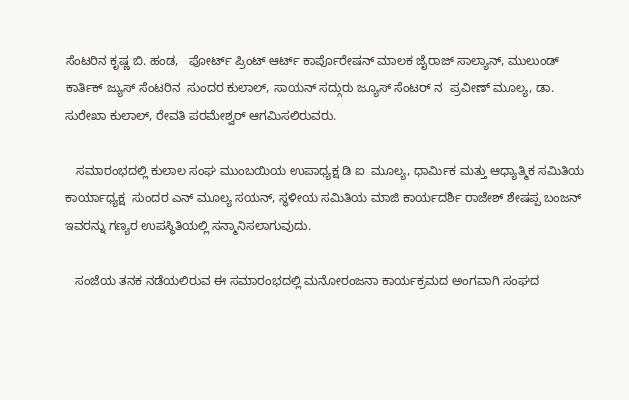ಸೆಂಟರಿನ ಕೃಷ್ಣ ಬಿ. ಹಂಡ,   ಪೋರ್ಟ್ ಪ್ರಿಂಟ್ ಆರ್ಟ್ ಕಾರ್ಪೊರೇಷನ್ ಮಾಲಕ ಜೈರಾಜ್ ಸಾಲ್ಯಾನ್, ಮುಲುಂಡ್ ಕಾರ್ತಿಕ್ ಜ್ಯುಸ್ ಸೆಂಟರಿನ  ಸುಂದರ ಕುಲಾಲ್, ಸಾಯನ್ ಸದ್ಗುರು ಜ್ಯೂಸ್ ಸೆಂಟರ್ ನ  ಪ್ರವೀಣ್ ಮೂಲ್ಯ, ಡಾ. ಸುರೇಖಾ ಕುಲಾಲ್, ರೇವತಿ ಪರಮೇಶ್ವರ್ ಆಗಮಿಸಲಿರುವರು.

   ಸಮಾರಂಭದಲ್ಲಿ ಕುಲಾಲ ಸಂಘ ಮುಂಬಯಿಯ ಉಪಾಧ್ಯಕ್ಷ ಡಿ ಐ  ಮೂಲ್ಯ, ಧಾರ್ಮಿಕ ಮತ್ತು ಆಧ್ಯಾತ್ಮಿಕ ಸಮಿತಿಯ ಕಾರ್ಯಾಧ್ಯಕ್ಷ  ಸುಂದರ ಎನ್ ಮೂಲ್ಯ ಸಯನ್, ಸ್ಥಳೀಯ ಸಮಿತಿಯ ಮಾಜಿ ಕಾರ್ಯದರ್ಶಿ ರಾಜೇಶ್ ಶೇಷಪ್ಪ ಬಂಜನ್ ಇವರನ್ನು ಗಣ್ಯರ ಉಪಸ್ಥಿತಿಯಲ್ಲಿ ಸನ್ಮಾನಿಸಲಾಗುವುದು.

   ಸಂಜೆಯ ತನಕ ನಡೆಯಲಿರುವ ಈ ಸಮಾರಂಭದಲ್ಲಿ ಮನೋರಂಜನಾ ಕಾರ್ಯಕ್ರಮದ ಅಂಗವಾಗಿ ಸಂಘದ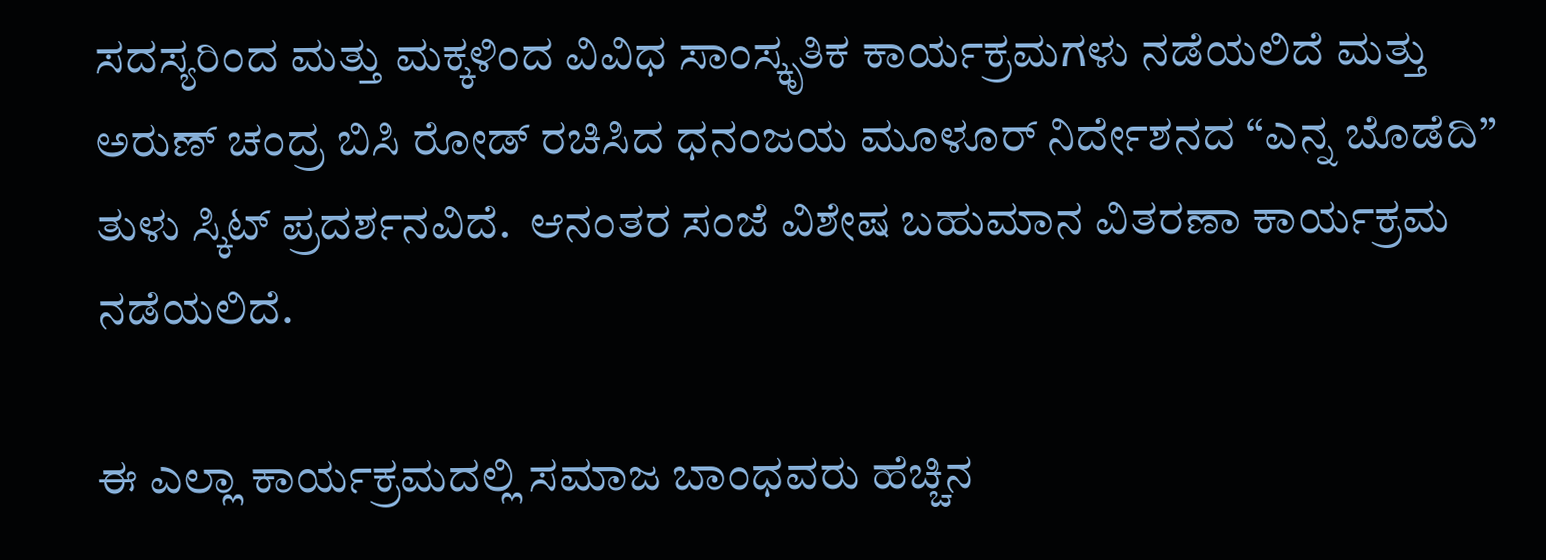ಸದಸ್ಯರಿಂದ ಮತ್ತು ಮಕ್ಕಳಿಂದ ವಿವಿಧ ಸಾಂಸ್ಕೃತಿಕ ಕಾರ್ಯಕ್ರಮಗಳು ನಡೆಯಲಿದೆ ಮತ್ತು ಅರುಣ್ ಚಂದ್ರ ಬಿಸಿ ರೋಡ್ ರಚಿಸಿದ ಧನಂಜಯ ಮೂಳೂರ್ ನಿರ್ದೇಶನದ “ಎನ್ನ ಬೊಡೆದಿ”  ತುಳು ಸ್ಕಿಟ್ ಪ್ರದರ್ಶನವಿದೆ.  ಆನಂತರ ಸಂಜೆ ವಿಶೇಷ ಬಹುಮಾನ ವಿತರಣಾ ಕಾರ್ಯಕ್ರಮ ನಡೆಯಲಿದೆ.

ಈ ಎಲ್ಲಾ ಕಾರ್ಯಕ್ರಮದಲ್ಲಿ ಸಮಾಜ ಬಾಂಧವರು ಹೆಚ್ಚಿನ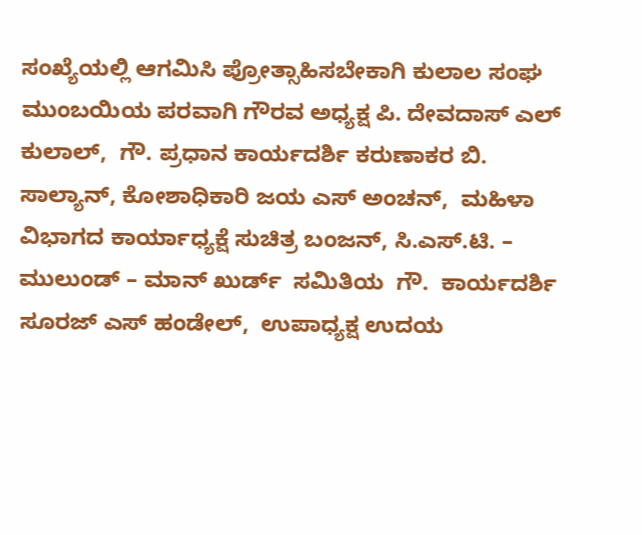ಸಂಖ್ಯೆಯಲ್ಲಿ ಆಗಮಿಸಿ ಪ್ರೋತ್ಸಾಹಿಸಬೇಕಾಗಿ ಕುಲಾಲ ಸಂಘ ಮುಂಬಯಿಯ ಪರವಾಗಿ ಗೌರವ ಅಧ್ಯಕ್ಷ ಪಿ. ದೇವದಾಸ್ ಎಲ್ ಕುಲಾಲ್,  ಗೌ. ಪ್ರಧಾನ ಕಾರ್ಯದರ್ಶಿ ಕರುಣಾಕರ ಬಿ. ಸಾಲ್ಯಾನ್, ಕೋಶಾಧಿಕಾರಿ ಜಯ ಎಸ್ ಅಂಚನ್,  ಮಹಿಳಾ ವಿಭಾಗದ ಕಾರ್ಯಾಧ್ಯಕ್ಷೆ ಸುಚಿತ್ರ ಬಂಜನ್, ಸಿ.ಎಸ್.ಟಿ. – ಮುಲುಂಡ್ – ಮಾನ್ ಖುರ್ಡ್  ಸಮಿತಿಯ  ಗೌ.  ಕಾರ್ಯದರ್ಶಿ ಸೂರಜ್ ಎಸ್ ಹಂಡೇಲ್,  ಉಪಾಧ್ಯಕ್ಷ ಉದಯ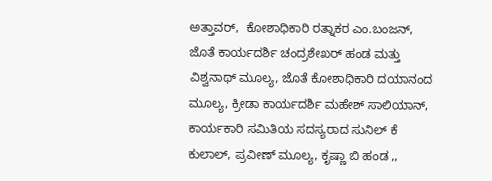ಅತ್ತಾವರ್,  ಕೋಶಾಧಿಕಾರಿ ರತ್ನಾಕರ ಎಂ.ಬಂಜನ್, ಜೊತೆ ಕಾರ್ಯದರ್ಶಿ ಚಂದ್ರಶೇಖರ್ ಹಂಡ ಮತ್ತು ವಿಶ್ವನಾಥ್ ಮೂಲ್ಯ, ಜೊತೆ ಕೋಶಾಧಿಕಾರಿ ದಯಾನಂದ ಮೂಲ್ಯ, ಕ್ರೀಡಾ ಕಾರ್ಯದರ್ಶಿ ಮಹೇಶ್ ಸಾಲಿಯಾನ್,  ಕಾರ್ಯಕಾರಿ ಸಮಿತಿಯ ಸದಸ್ಯರಾದ ಸುನಿಲ್ ಕೆ ಕುಲಾಲ್, ಪ್ರವೀಣ್ ಮೂಲ್ಯ, ಕೃಷ್ಣಾ ಬಿ ಹಂಡ ,,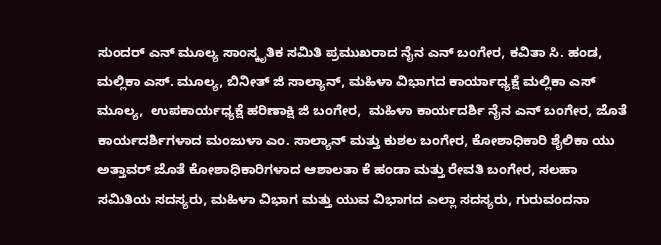ಸುಂದರ್ ಎನ್ ಮೂಲ್ಯ ಸಾಂಸ್ಕೃತಿಕ ಸಮಿತಿ ಪ್ರಮುಖರಾದ ನೈನ ಎನ್ ಬಂಗೇರ, ಕವಿತಾ ಸಿ. ಹಂಡ, ಮಲ್ಲಿಕಾ ಎಸ್. ಮೂಲ್ಯ, ಬಿನೀತ್ ಜಿ ಸಾಲ್ಯಾನ್, ಮಹಿಳಾ ವಿಭಾಗದ ಕಾರ್ಯಾಧ್ಯಕ್ಷೆ ಮಲ್ಲಿಕಾ ಎಸ್ ಮೂಲ್ಯ,  ಉಪಕಾರ್ಯಧ್ಯಕ್ಷೆ ಹರಿಣಾಕ್ಷಿ ಜಿ ಬಂಗೇರ,  ಮಹಿಳಾ ಕಾರ್ಯದರ್ಶಿ ನೈನ ಎನ್ ಬಂಗೇರ, ಜೊತೆ ಕಾರ್ಯದರ್ಶಿಗಳಾದ ಮಂಜುಳಾ ಎಂ. ಸಾಲ್ಯಾನ್ ಮತ್ತು ಕುಶಲ ಬಂಗೇರ, ಕೋಶಾಧಿಕಾರಿ ಶೈಲಿಕಾ ಯು ಅತ್ತಾವರ್ ಜೊತೆ ಕೋಶಾಧಿಕಾರಿಗಳಾದ ಆಶಾಲತಾ ಕೆ ಹಂಡಾ ಮತ್ತು ರೇವತಿ ಬಂಗೇರ, ಸಲಹಾ ಸಮಿತಿಯ ಸದಸ್ಯರು, ಮಹಿಳಾ ವಿಭಾಗ ಮತ್ತು ಯುವ ವಿಭಾಗದ ಎಲ್ಲಾ ಸದಸ್ಯರು, ಗುರುವಂದನಾ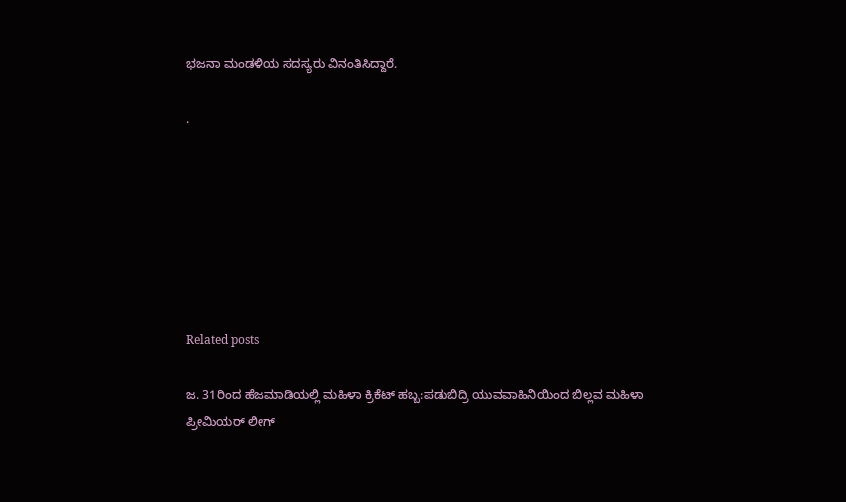ಭಜನಾ ಮಂಡಳಿಯ ಸದಸ್ಯರು ವಿನಂತಿಸಿದ್ದಾರೆ.

.







Related posts

ಜ. 31ರಿಂದ ಹೆಜಮಾಡಿಯಲ್ಲಿ ಮಹಿಳಾ ಕ್ರಿಕೆಟ್ ಹಬ್ಬ:ಪಡುಬಿದ್ರಿ ಯುವವಾಹಿನಿಯಿಂದ ಬಿಲ್ಲವ ಮಹಿಳಾ ಪ್ರೀಮಿಯರ್ ಲೀಗ್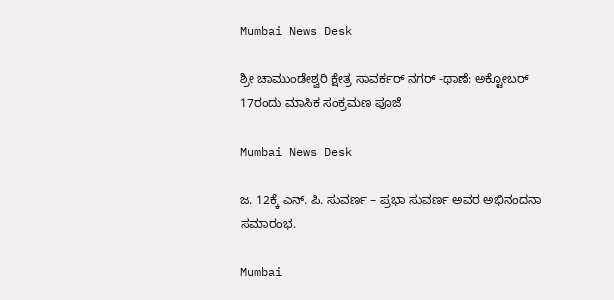Mumbai News Desk

ಶ್ರೀ ಚಾಮುಂಡೇಶ್ವರಿ ಕ್ಷೇತ್ರ ಸಾವರ್ಕರ್ ನಗರ್ -ಥಾಣೆ: ಅಕ್ಟೋಬರ್ 17ರಂದು ಮಾಸಿಕ ಸಂಕ್ರಮಣ ಪೂಜೆ

Mumbai News Desk

ಜ. 12ಕ್ಕೆ ಎನ್. ಪಿ. ಸುವರ್ಣ – ಪ್ರಭಾ ಸುವರ್ಣ ಅವರ ಅಭಿನಂದನಾ ಸಮಾರಂಭ.

Mumbai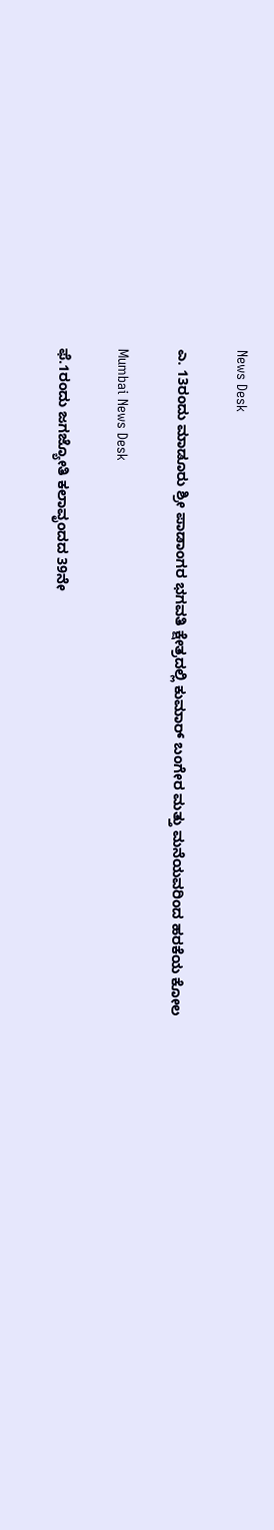News Desk

ಎ. 13ರಂದು ಮಾಡೂರು ಶ್ರೀ ಪಾಡಾಂಗರ ಭಗವತಿ ಕ್ಷೇತ್ರದಲ್ಲಿ ಕುಮಾರ್ ಬಂಗೇರ ಮತ್ತು ಮನೆಯವರಿಂದ ಹರಕೆಯ ಕೋಲ

Mumbai News Desk

ಫೆ.1ರಂದು ಜಗಜ್ಯೋತಿ ಕಲಾವೃಂದದ 39ನೇ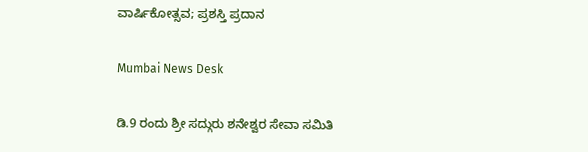ವಾರ್ಷಿಕೋತ್ಸವ; ಪ್ರಶಸ್ತಿ ಪ್ರದಾನ

Mumbai News Desk

ಡಿ.9 ರಂದು ಶ್ರೀ ಸದ್ಗುರು ಶನೇಶ್ವರ ಸೇವಾ ಸಮಿತಿ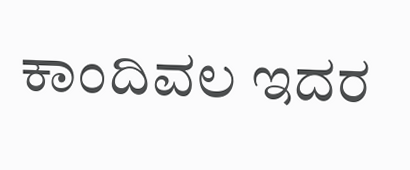ಕಾಂದಿವಲ ಇದರ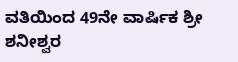ವತಿಯಿಂದ 49ನೇ ವಾರ್ಷಿಕ ಶ್ರೀ ಶನೀಶ್ವರ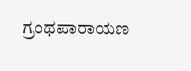ಗ್ರಂಥಪಾರಾಯಣ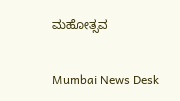ಮಹೋತ್ಸವ

Mumbai News Desk